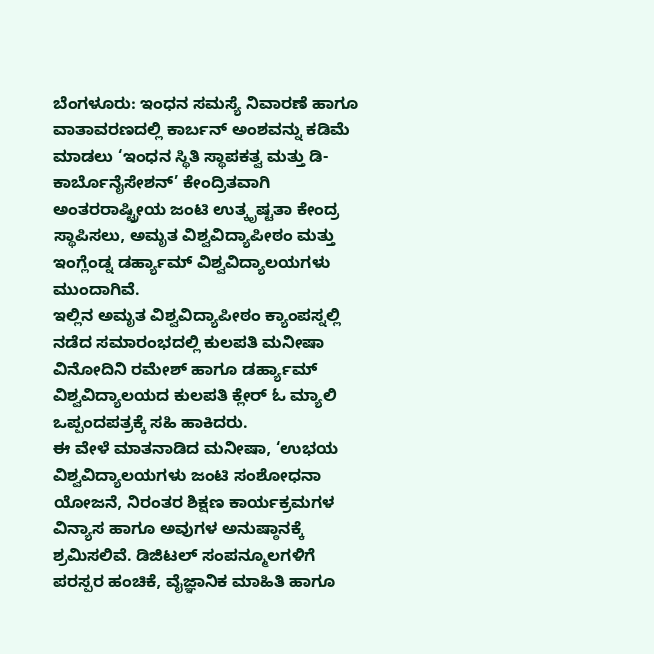ಬೆಂಗಳೂರು: ಇಂಧನ ಸಮಸ್ಯೆ ನಿವಾರಣೆ ಹಾಗೂ ವಾತಾವರಣದಲ್ಲಿ ಕಾರ್ಬನ್ ಅಂಶವನ್ನು ಕಡಿಮೆ ಮಾಡಲು ‘ಇಂಧನ ಸ್ಥಿತಿ ಸ್ಥಾಪಕತ್ವ ಮತ್ತು ಡಿ-ಕಾರ್ಬೊನೈಸೇಶನ್’ ಕೇಂದ್ರಿತವಾಗಿ ಅಂತರರಾಷ್ಟ್ರೀಯ ಜಂಟಿ ಉತ್ಕೃಷ್ಟತಾ ಕೇಂದ್ರ ಸ್ಥಾಪಿಸಲು, ಅಮೃತ ವಿಶ್ವವಿದ್ಯಾಪೀಠಂ ಮತ್ತು ಇಂಗ್ಲೆಂಡ್ನ ಡರ್ಹ್ಯಾಮ್ ವಿಶ್ವವಿದ್ಯಾಲಯಗಳು ಮುಂದಾಗಿವೆ.
ಇಲ್ಲಿನ ಅಮೃತ ವಿಶ್ವವಿದ್ಯಾಪೀಠಂ ಕ್ಯಾಂಪಸ್ನಲ್ಲಿ ನಡೆದ ಸಮಾರಂಭದಲ್ಲಿ ಕುಲಪತಿ ಮನೀಷಾ ವಿನೋದಿನಿ ರಮೇಶ್ ಹಾಗೂ ಡರ್ಹ್ಯಾಮ್ ವಿಶ್ವವಿದ್ಯಾಲಯದ ಕುಲಪತಿ ಕ್ಲೇರ್ ಓ ಮ್ಯಾಲಿ ಒಪ್ಪಂದಪತ್ರಕ್ಕೆ ಸಹಿ ಹಾಕಿದರು.
ಈ ವೇಳೆ ಮಾತನಾಡಿದ ಮನೀಷಾ, ‘ಉಭಯ ವಿಶ್ವವಿದ್ಯಾಲಯಗಳು ಜಂಟಿ ಸಂಶೋಧನಾ ಯೋಜನೆ, ನಿರಂತರ ಶಿಕ್ಷಣ ಕಾರ್ಯಕ್ರಮಗಳ ವಿನ್ಯಾಸ ಹಾಗೂ ಅವುಗಳ ಅನುಷ್ಠಾನಕ್ಕೆ ಶ್ರಮಿಸಲಿವೆ. ಡಿಜಿಟಲ್ ಸಂಪನ್ಮೂಲಗಳಿಗೆ ಪರಸ್ಪರ ಹಂಚಿಕೆ, ವೈಜ್ಞಾನಿಕ ಮಾಹಿತಿ ಹಾಗೂ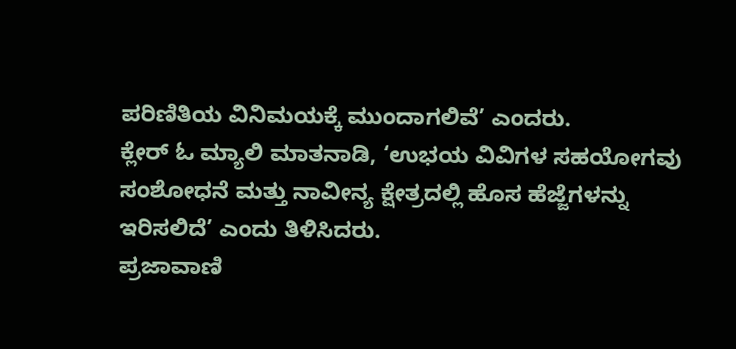ಪರಿಣಿತಿಯ ವಿನಿಮಯಕ್ಕೆ ಮುಂದಾಗಲಿವೆ’ ಎಂದರು.
ಕ್ಲೇರ್ ಓ ಮ್ಯಾಲಿ ಮಾತನಾಡಿ, ‘ಉಭಯ ವಿವಿಗಳ ಸಹಯೋಗವು ಸಂಶೋಧನೆ ಮತ್ತು ನಾವೀನ್ಯ ಕ್ಷೇತ್ರದಲ್ಲಿ ಹೊಸ ಹೆಜ್ಜೆಗಳನ್ನು ಇರಿಸಲಿದೆ’ ಎಂದು ತಿಳಿಸಿದರು.
ಪ್ರಜಾವಾಣಿ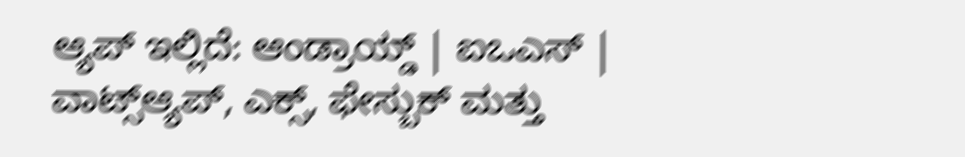ಆ್ಯಪ್ ಇಲ್ಲಿದೆ: ಆಂಡ್ರಾಯ್ಡ್ | ಐಒಎಸ್ | ವಾಟ್ಸ್ಆ್ಯಪ್, ಎಕ್ಸ್, ಫೇಸ್ಬುಕ್ ಮತ್ತು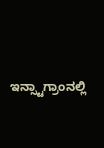ಇನ್ಸ್ಟಾಗ್ರಾಂನಲ್ಲಿ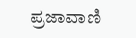ಪ್ರಜಾವಾಣಿ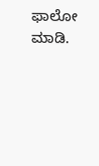ಫಾಲೋ ಮಾಡಿ.